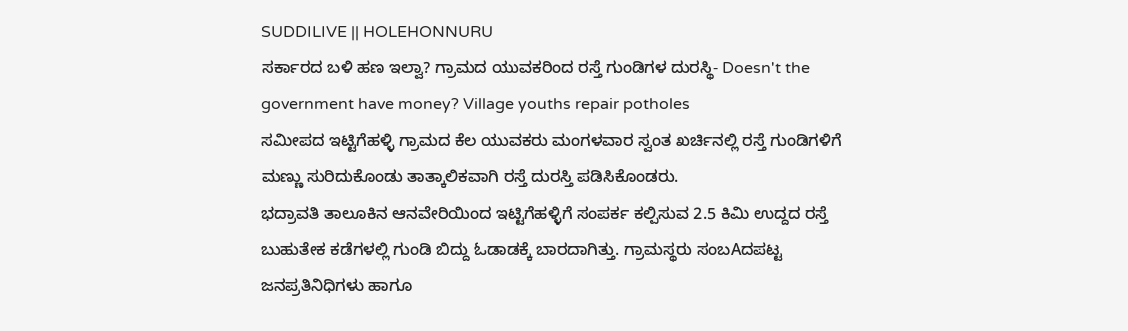SUDDILIVE || HOLEHONNURU
ಸರ್ಕಾರದ ಬಳಿ ಹಣ ಇಲ್ವಾ? ಗ್ರಾಮದ ಯುವಕರಿಂದ ರಸ್ತೆ ಗುಂಡಿಗಳ ದುರಸ್ಥಿ- Doesn't the government have money? Village youths repair potholes
ಸಮೀಪದ ಇಟ್ಟಿಗೆಹಳ್ಳಿ ಗ್ರಾಮದ ಕೆಲ ಯುವಕರು ಮಂಗಳವಾರ ಸ್ವಂತ ಖರ್ಚಿನಲ್ಲಿ ರಸ್ತೆ ಗುಂಡಿಗಳಿಗೆ ಮಣ್ಣು ಸುರಿದುಕೊಂಡು ತಾತ್ಕಾಲಿಕವಾಗಿ ರಸ್ತೆ ದುರಸ್ತಿ ಪಡಿಸಿಕೊಂಡರು.
ಭದ್ರಾವತಿ ತಾಲೂಕಿನ ಆನವೇರಿಯಿಂದ ಇಟ್ಟಿಗೆಹಳ್ಳಿಗೆ ಸಂಪರ್ಕ ಕಲ್ಪಿಸುವ 2.5 ಕಿಮಿ ಉದ್ದದ ರಸ್ತೆ ಬುಹುತೇಕ ಕಡೆಗಳಲ್ಲಿ ಗುಂಡಿ ಬಿದ್ದು ಓಡಾಡಕ್ಕೆ ಬಾರದಾಗಿತ್ತು. ಗ್ರಾಮಸ್ಥರು ಸಂಬAದಪಟ್ಟ ಜನಪ್ರತಿನಿಧಿಗಳು ಹಾಗೂ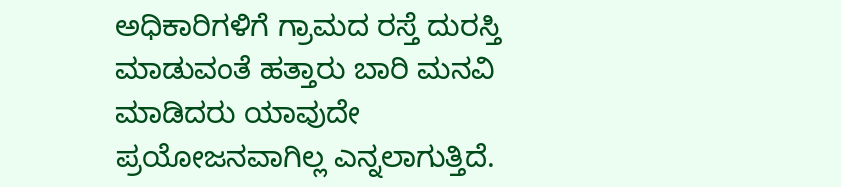ಅಧಿಕಾರಿಗಳಿಗೆ ಗ್ರಾಮದ ರಸ್ತೆ ದುರಸ್ತಿ ಮಾಡುವಂತೆ ಹತ್ತಾರು ಬಾರಿ ಮನವಿ ಮಾಡಿದರು ಯಾವುದೇ ಪ್ರಯೋಜನವಾಗಿಲ್ಲ ಎನ್ನಲಾಗುತ್ತಿದೆ.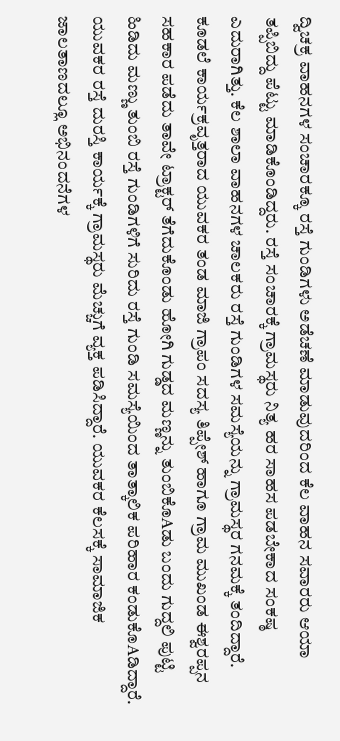ದ್ವಿಚಕ್ರ ವಾಹನಗಳ ಸಂಚಾರಕ್ಕೂ ರಸ್ತೆ ಗುಂಡಿಗಳು ಅಡೆಚಣೆ ಮಾಡುವುದರಿಂದ ಕೆಲ ವಾಹನ ಸವಾರರು ಆಯಾ ತಪ್ಪಿಬಿದ್ದು ಪೆಟ್ಟು ಮಾಡಿಕೊಂಡಿದ್ದರು. ರಸ್ತೆ ಸಂಚಾರಕ್ಕೆ ಗ್ರಾಮಸ್ಥರು ನಿತ್ಯ ಹರ ಸಾಹಸ ಪಡಬೇಕಾದ ಸಂಕಷ್ಠ ಎದುರಾಗಿತ್ತು. ಕೆಲ ಶಾಲಾ ವಾಹನಗಳ ಚಾಲಕರು ರಸ್ತೆ ಗುಂಡಿಗಳ ಸಮಸ್ಯೆಯನ್ನು ಗ್ರಾಮಸ್ಥರ ಗನಮಕ್ಕೆ ತಂದಿದ್ದಾರೆ. ಕೂಡಲೆ ಕಾರ್ಯಕ್ರವೃತ್ತರಾದ ಯುವಕರ ತಂಡ ಮಾಜಿ ಗ್ರಾಪಂ ಸದಸ್ಯ ತಿಪ್ಪೇಶ್ ಹಾಗೂ ಗ್ರಾಮ ಮುಖಂಡ ಈಶ್ವರಪ್ಪನ ಸಹಕಾರ ಪಡೆದು ತಾವೇ ಟ್ರಾಕ್ಟರ್ ತೆಗೆದುಕೊಂಡು ಹೋಗಿ ಗುಡ್ಡದ ಮಣ್ಣನ್ನು ತುಂಬಿಕೊAಡು ಬಂದು ಗುದ್ದಲಿ ಪುಟ್ಟಿ ಹಿಡಿದು ಮಣ್ಣು ತುಂಬಿ ರಸ್ತೆ ಗುಂಡಿಗಳಿಗೆ ಸುರಿದು ರಸ್ತೆ ಗುಂಡಿ ಸಮಸ್ಯೆಯಿಂದ ತಾತ್ಕಾಲಿಕ ಪರಿಹಾರ ಕಂಡುಕೊAಡಿದ್ದಾರೆ. ಯುವಕರ ರಸ್ತೆ ದುರಸ್ತಿ ಕಾರ್ಯಕ್ಕೆ ಗ್ರಾಮಸ್ಥರು ಮೆಚ್ಚುಗೆ ವ್ಯಕ್ತ ಪಡಿಸಿದ್ದಾರೆ. ಯುವಕರ ಕೆಲಸಕ್ಕೆ ಸಾಮಾಜಿಕ ಜಾಲತಾಣದಲ್ಲೂ ಅಭಿನಂದನೆಗಳ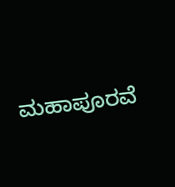ಮಹಾಪೂರವೆ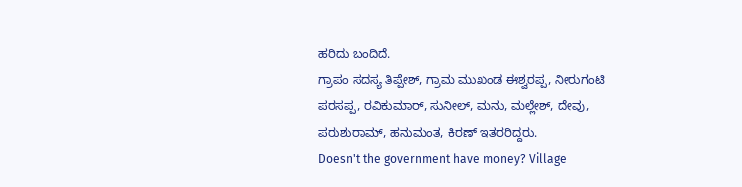ಹರಿದು ಬಂದಿದೆ.
ಗ್ರಾಪಂ ಸದಸ್ಯ ತಿಪ್ಪೇಶ್, ಗ್ರಾಮ ಮುಖಂಡ ಈಶ್ವರಪ್ಪ, ನೀರುಗಂಟಿ ಪರಸಪ್ಪ, ರವಿಕುಮಾರ್, ಸುನೀಲ್, ಮನು, ಮಲ್ಲೇಶ್, ದೇವು, ಪರುಶುರಾಮ್, ಹನುಮಂತ, ಕಿರಣ್ ಇತರರಿದ್ದರು.
Doesn't the government have money? Village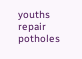youths repair potholes